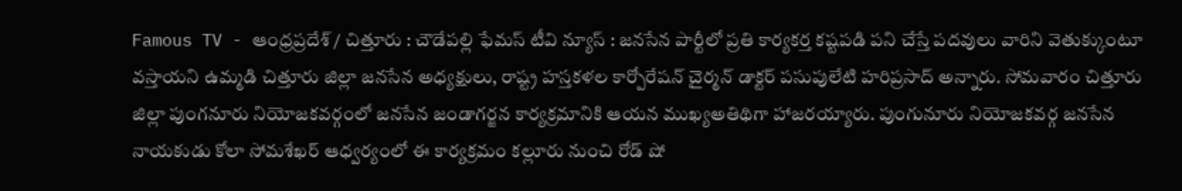Famous TV - ఆంధ్రప్రదేశ్ / చిత్తూరు : చౌడేపల్లి ఫేమస్ టీవి న్యూస్ : జనసేన పార్టీలో ప్రతి కార్యకర్త కష్టపడి పని చేస్తే పదవులు వారిని వెతుక్కుంటూ వస్తాయని ఉమ్మడి చిత్తూరు జిల్లా జనసేన అధ్యక్షులు, రాష్ట్ర హస్తకళల కార్పోరేషన్ చైర్మన్ డాక్టర్ పసుపులేటి హరిప్రసాద్ అన్నారు. సోమవారం చిత్తూరు జిల్లా పుంగనూరు నియోజకవర్గంలో జనసేన జండాగర్జన కార్యక్రమానికి ఆయన ముఖ్యఅతిథిగా హాజరయ్యారు. పుంగునూరు నియోజకవర్గ జనసేన నాయకుడు కోలా సోమశేఖర్ ఆధ్వర్యంలో ఈ కార్యక్రమం కల్లూరు నుంచి రోడ్ షో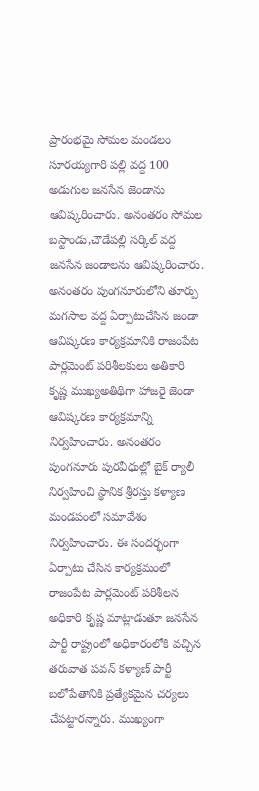ప్రారంభమై సోమల మండలం సూరయ్యగారి పల్లి వద్ద 100 అడుగుల జనసేన జెండాను ఆవిష్కరించారు. అనంతరం సోమల బస్టాండు,చౌడేపల్లి సర్కిల్ వద్ద జనసేన జండాలను ఆవిష్కరించారు. అనంతరం పుంగనూరులోని తూర్పు మగసాల వద్ద ఏర్పాటుచేసిన జండా ఆవిష్కరణ కార్యక్రమానికి రాజంపేట పార్లమెంట్ పరిశీలకులు అతికారి కృష్ణ ముఖ్యఅతిథిగా హాజరై జెండా ఆవిష్కరణ కార్యక్రమాన్ని నిర్వహించారు. అనంతరం పుంగనూరు పురవీధుల్లో బైక్ ర్యాలీ నిర్వహించి స్థానిక శ్రీరస్తు కళ్యాణ మండపంలో సమావేశం నిర్వహించారు. ఈ సందర్భంగా ఏర్పాటు చేసిన కార్యక్రమంలో రాజంపేట పార్లమెంట్ పరిశీలన అధికారి కృష్ణ మాట్లాడుతూ జనసేన పార్టీ రాష్ట్రంలో అధికారంలోకి వచ్చిన తరువాత పవన్ కళ్యాణ్ పార్టీ బలోపేతానికి ప్రత్యేకమైన చర్యలు చేపట్టారన్నారు. ముఖ్యంగా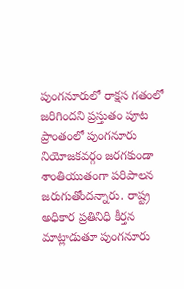పుంగనూరులో రాక్షస గతంలో జరిగిందని ప్రస్తుతం పూట ప్రాంతంలో పుంగనూరు నియోజకవర్గం జరగకుండా శాంతియుతంగా పరిపాలన జరుగుతోందన్నారు. రాష్ట్ర అధికార ప్రతినిధి కీర్తన మాట్లాడుతూ పుంగనూరు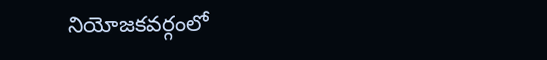నియోజకవర్గంలో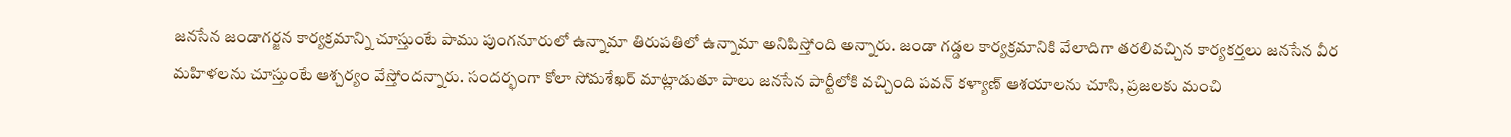జనసేన జండాగర్జన కార్యక్రమాన్ని చూస్తుంటే పాము పుంగనూరులో ఉన్నామా తిరుపతిలో ఉన్నామా అనిపిస్తోంది అన్నారు. జండా గడ్డల కార్యక్రమానికి వేలాదిగా తరలివచ్చిన కార్యకర్తలు జనసేన వీర మహిళలను చూస్తుంటే ఆశ్చర్యం వేస్తోందన్నారు. సందర్భంగా కోలా సోమశేఖర్ మాట్లాడుతూ పాలు జనసేన పార్టీలోకి వచ్చింది పవన్ కళ్యాణ్ ఆశయాలను చూసి, ప్రజలకు మంచి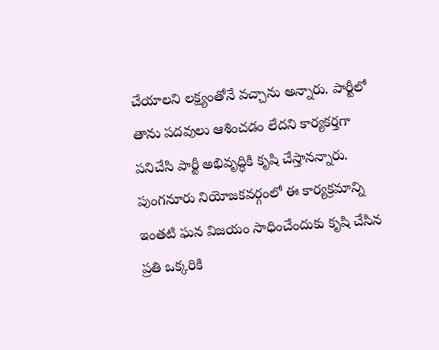చేయాలని లక్ష్యంతోనే వచ్చాను అన్నారు. పార్టీలో తాను పదవులు ఆశించడం లేదని కార్యకర్తగా పనిచేసి పార్టీ అభివృద్ధికి కృషి చేస్తానన్నారు. పుంగనూరు నియోజకవర్గంలో ఈ కార్యక్రమాన్ని ఇంతటి ఘన విజయం సాధించేందుకు కృషి చేసిన ప్రతి ఒక్కరికి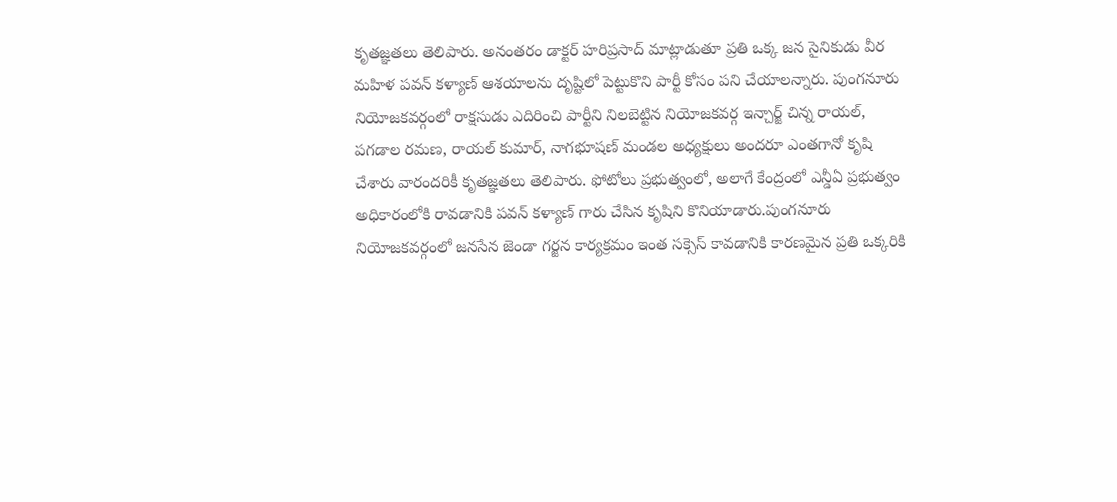కృతజ్ఞతలు తెలిపారు. అనంతరం డాక్టర్ హరిప్రసాద్ మాట్లాడుతూ ప్రతి ఒక్క జన సైనికుడు వీర మహిళ పవన్ కళ్యాణ్ ఆశయాలను దృష్టిలో పెట్టుకొని పార్టీ కోసం పని చేయాలన్నారు. పుంగనూరు నియోజకవర్గంలో రాక్షసుడు ఎదిరించి పార్టీని నిలబెట్టిన నియోజకవర్గ ఇన్చార్జ్ చిన్న రాయల్, పగడాల రమణ, రాయల్ కుమార్, నాగభూషణ్ మండల అధ్యక్షులు అందరూ ఎంతగానో కృషి చేశారు వారందరికీ కృతజ్ఞతలు తెలిపారు. ఫోటోలు ప్రభుత్వంలో, అలాగే కేంద్రంలో ఎన్డీఏ ప్రభుత్వం అధికారంలోకి రావడానికి పవన్ కళ్యాణ్ గారు చేసిన కృషిని కొనియాడారు.పుంగనూరు నియోజకవర్గంలో జనసేన జెండా గర్జన కార్యక్రమం ఇంత సక్సెస్ కావడానికి కారణమైన ప్రతి ఒక్కరికి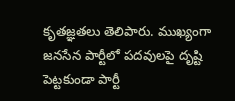కృతజ్ఞతలు తెలిపారు. ముఖ్యంగా జనసేన పార్టీలో పదవులపై దృష్టి పెట్టకుండా పార్టీ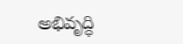అభివృద్ధి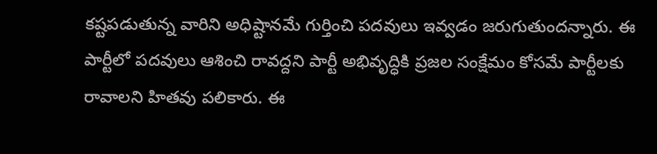కష్టపడుతున్న వారిని అధిష్టానమే గుర్తించి పదవులు ఇవ్వడం జరుగుతుందన్నారు. ఈ పార్టీలో పదవులు ఆశించి రావద్దని పార్టీ అభివృద్ధికి ప్రజల సంక్షేమం కోసమే పార్టీలకు రావాలని హితవు పలికారు. ఈ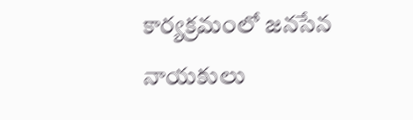కార్యక్రమంలో జనసేన నాయకులు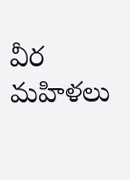వీర మహిళలు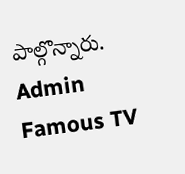పాల్గొన్నారు.
Admin
Famous TV